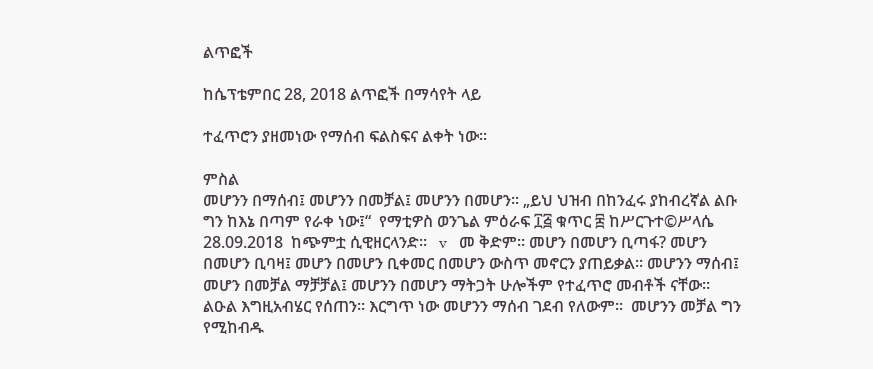ልጥፎች

ከሴፕቴምበር 28, 2018 ልጥፎች በማሳየት ላይ

ተፈጥሮን ያዘመነው የማሰብ ፍልስፍና ልቀት ነው።

ምስል
መሆንን በማሰብ፤ መሆንን በመቻል፤ መሆንን በመሆን። „ይህ ህዝብ በከንፈሩ ያከብረኛል ልቡ ግን ከእኔ በጣም የራቀ ነው፤“  የማቲዎስ ወንጌል ምዕራፍ ፲፭ ቁጥር ፰ ከሥርጉተ©ሥላሴ 28.09.2018  ከጭምቷ ሲዊዘርላንድ።   v   መ ቅድም። መሆን በመሆን ቢጣፋ? መሆን በመሆን ቢባዛ፤ መሆን በመሆን ቢቀመር በመሆን ውስጥ መኖርን ያጠይቃል። መሆንን ማሰብ፤ መሆን በመቻል ማቻቻል፤ መሆንን በመሆን ማትጋት ሁሎችም የተፈጥሮ መብቶች ናቸው። ልዑል እግዚአብሄር የሰጠን። እርግጥ ነው መሆንን ማሰብ ገደብ የለውም።  መሆንን መቻል ግን የሚከብዱ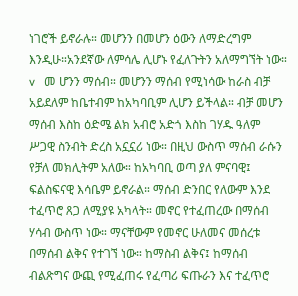ነገሮች ይኖራሉ። መሆንን በመሆን ዕውን ለማድረግም እንዲሁ።አንደኛው ለምሳሌ ሊሆኑ የፈለጉትን አለማግኘት ነው።   v   መ ሆንን ማሰብ። መሆንን ማሰብ የሚነሳው ከራስ ብቻ አይደለም ከቤተብም ከአካባቢም ሊሆን ይችላል። ብቻ መሆን ማሰብ እስከ ዕድሜ ልክ አብሮ አድጎ እስከ ገሃዱ ዓለም ሥጋዊ ስንብት ድረስ አኗኗሪ ነው። በዚህ ውስጥ ማሰብ ራሱን የቻለ መክሊትም አለው። ከአካባቢ ወጣ ያለ ምናባዊ፤ ፍልስፍናዊ እሳቤም ይኖራል። ማሰብ ድንበር የለውም እንደ ተፈጥሮ ጸጋ ለሚያዩ አካላት። መኖር የተፈጠረው በማሰብ ሃሳብ ውስጥ ነው። ማናቸውም የመኖር ሁለመና መሰረቱ በማሰብ ልቅና የተገኘ ነው። ከማስብ ልቅና፤ ከማሰብ ብልጽግና ውጪ የሚፈጠሩ የፈጣሪ ፍጡራን እና ተፈጥሮ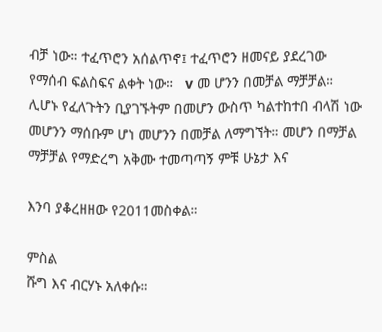ብቻ ነው። ተፈጥሮን አሰልጥኖ፤ ተፈጥሮን ዘመናይ ያደረገው የማሰብ ፍልስፍና ልቀት ነው።   v መ ሆንን በመቻል ማቻቻል። ሊሆኑ የፈለጉትን ቢያገኙትም በመሆን ውስጥ ካልተከተበ ብላሽ ነው መሆንን ማሰቡም ሆነ መሆንን በመቻል ለማግኘት። መሆን በማቻል ማቻቻል የማድረግ አቅሙ ተመጣጣኝ ምቹ ሁኔታ እና

እንባ ያቆረዘዘው የ2011መስቀል።

ምስል
ሹግ እና ብርሃኑ አለቀሱ።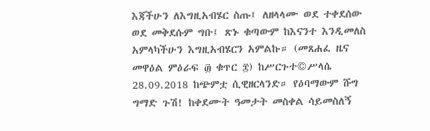እጃችሁን ለእግዚአብሄር ስጡ፤ ለዘላላሙ ወደ ተቀደሰው ወደ መቅደሱም ግቡ፤ ጽኑ ቁጣውም ከእናንተ እንዲመለስ አምላካችሁን እግዚአብሄርን አምልኩ። (መጸሐፈ ዜና መዋዕል ምዕራፍ ፴ ቁጥር ፰) ከሥርጉተ©ሥላሴ 28.09.2018 ከጭምቷ ሲዊዘርላንድ። የዕባማውም ሹግ ግማድ ጉሽ! ከቀደሙት ዓመታት መስቀል ሳይመስለኝ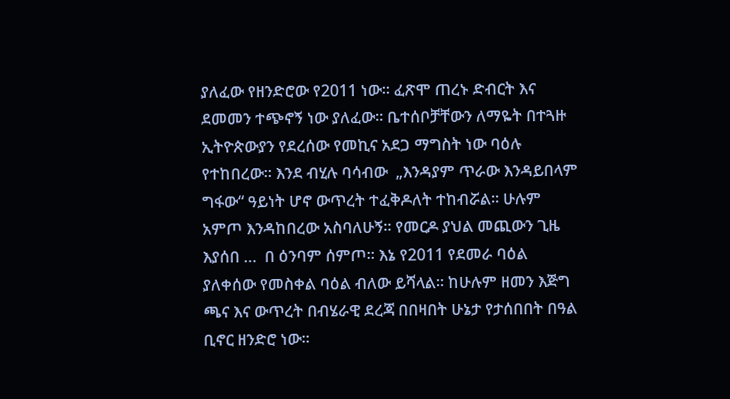ያለፈው የዘንድሮው የ2011 ነው። ፈጽሞ ጠረኑ ድብርት እና ደመመን ተጭኖኝ ነው ያለፈው። ቤተሰቦቻቸውን ለማዬት በተጓዙ ኢትዮጵውያን የደረሰው የመኪና አደጋ ማግስት ነው ባዕሉ የተከበረው። እንደ ብሂሉ ባሳብው  „እንዳያም ጥራው እንዳይበላም ግፋው“ ዓይነት ሆኖ ውጥረት ተፈቅዶለት ተከብሯል። ሁሉም አምጦ እንዳከበረው አስባለሁኝ። የመርዶ ያህል መጪውን ጊዜ እያሰበ …  በ ዕንባም ሰምጦ። እኔ የ2011 የደመራ ባዕል ያለቀሰው የመስቀል ባዕል ብለው ይሻላል። ከሁሉም ዘመን እጅግ ጫና እና ውጥረት በብሄራዊ ደረጃ በበዛበት ሁኔታ የታሰበበት በዓል ቢኖር ዘንድሮ ነው።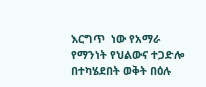እርግጥ  ነው የአማራ የማንነት የህልውና ተጋድሎ በተካሄደበት ወቅት በዕሉ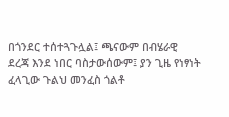በጎንደር ተሰተጓጉሏል፤ ጫናውም በብሄራዊ ደረጃ እንደ ነበር ባስታውሰውም፤ ያን ጊዜ የነፃነት ፈላጊው ጉልህ መንፈስ ጎልቶ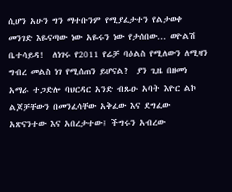ሲሆን አሁን ግን ማተቡንም የሚያፈታተን የልታወቀ መንገድ እዬናጣው ነው አዬሩን ነው የታሰበው... ወዮልሽ ቤተሳይዳ!  ለነገሩ የ2011 የሬቻ ባዕልስ የሚለውን ለሚዛን ግብረ መልስ ነገ የሚሰጠን ይሆናል?  ያን ጊዜ በዘመነ አማራ ተጋድሎ ባህርዳር አንድ ብጹዑ አባት እዮር ልኮ ልጆቻቸውን በመንፈሳቸው አቅፈው እና ደግፈው አጽናንተው እና አበረታተው፤ ችግሩን አብረው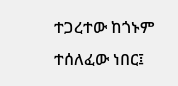ተጋረተው ከጎኑም ተሰለፈው ነበር፤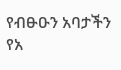የብፁዑን አባታችን የአ